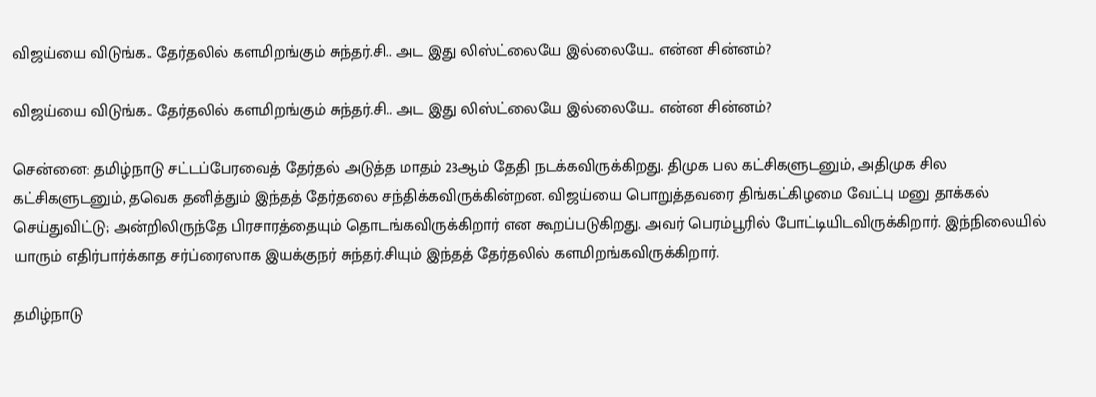விஜய்யை விடுங்க.. தேர்தலில் களமிறங்கும் சுந்தர்.சி.. அட இது லிஸ்ட்லையே இல்லையே.. என்ன சின்னம்?

விஜய்யை விடுங்க.. தேர்தலில் களமிறங்கும் சுந்தர்.சி.. அட இது லிஸ்ட்லையே இல்லையே.. என்ன சின்னம்?

சென்னை: தமிழ்நாடு சட்டப்பேரவைத் தேர்தல் அடுத்த மாதம் 23ஆம் தேதி நடக்கவிருக்கிறது. திமுக பல கட்சிகளுடனும், அதிமுக சில கட்சிகளுடனும், தவெக தனித்தும் இந்தத் தேர்தலை சந்திக்கவிருக்கின்றன. விஜய்யை பொறுத்தவரை திங்கட்கிழமை வேட்பு மனு தாக்கல் செய்துவிட்டு; அன்றிலிருந்தே பிரசாரத்தையும் தொடங்கவிருக்கிறார் என கூறப்படுகிறது. அவர் பெரம்பூரில் போட்டியிடவிருக்கிறார். இந்நிலையில் யாரும் எதிர்பார்க்காத சர்ப்ரைஸாக இயக்குநர் சுந்தர்.சியும் இந்தத் தேர்தலில் களமிறங்கவிருக்கிறார்.

தமிழ்நாடு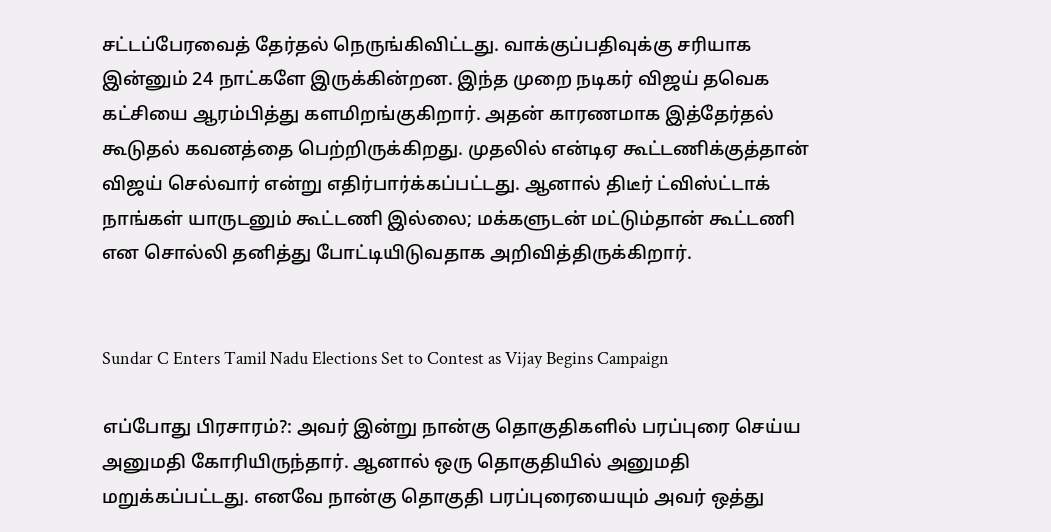சட்டப்பேரவைத் தேர்தல் நெருங்கிவிட்டது. வாக்குப்பதிவுக்கு சரியாக இன்னும் 24 நாட்களே இருக்கின்றன. இந்த முறை நடிகர் விஜய் தவெக கட்சியை ஆரம்பித்து களமிறங்குகிறார். அதன் காரணமாக இத்தேர்தல் கூடுதல் கவனத்தை பெற்றிருக்கிறது. முதலில் என்டிஏ கூட்டணிக்குத்தான் விஜய் செல்வார் என்று எதிர்பார்க்கப்பட்டது. ஆனால் திடீர் ட்விஸ்ட்டாக் நாங்கள் யாருடனும் கூட்டணி இல்லை; மக்களுடன் மட்டும்தான் கூட்டணி என சொல்லி தனித்து போட்டியிடுவதாக அறிவித்திருக்கிறார்.


Sundar C Enters Tamil Nadu Elections Set to Contest as Vijay Begins Campaign

எப்போது பிரசாரம்?: அவர் இன்று நான்கு தொகுதிகளில் பரப்புரை செய்ய அனுமதி கோரியிருந்தார். ஆனால் ஒரு தொகுதியில் அனுமதி மறுக்கப்பட்டது. எனவே நான்கு தொகுதி பரப்புரையையும் அவர் ஒத்து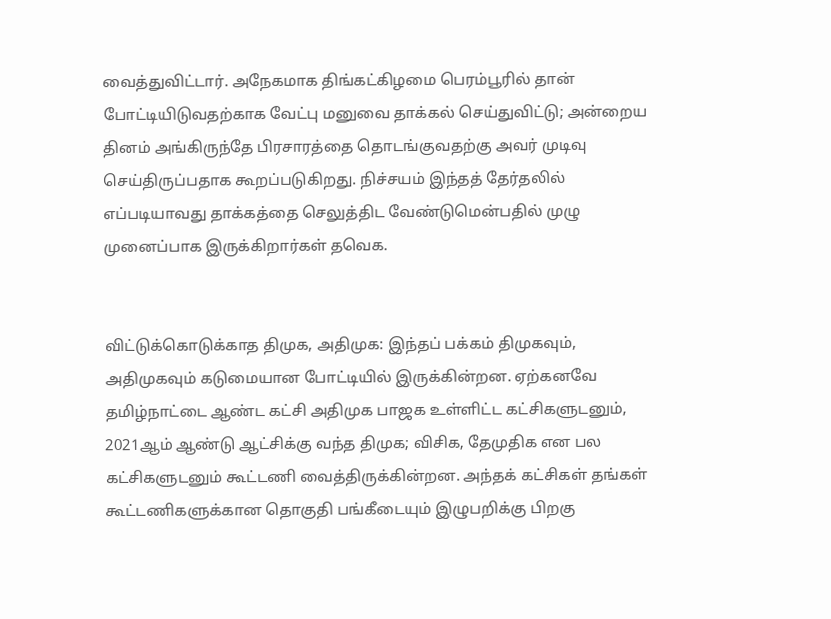வைத்துவிட்டார். அநேகமாக திங்கட்கிழமை பெரம்பூரில் தான் போட்டியிடுவதற்காக வேட்பு மனுவை தாக்கல் செய்துவிட்டு; அன்றைய தினம் அங்கிருந்தே பிரசாரத்தை தொடங்குவதற்கு அவர் முடிவு செய்திருப்பதாக கூறப்படுகிறது. நிச்சயம் இந்தத் தேர்தலில் எப்படியாவது தாக்கத்தை செலுத்திட வேண்டுமென்பதில் முழு முனைப்பாக இருக்கிறார்கள் தவெக.


விட்டுக்கொடுக்காத திமுக, அதிமுக: இந்தப் பக்கம் திமுகவும், அதிமுகவும் கடுமையான போட்டியில் இருக்கின்றன. ஏற்கனவே தமிழ்நாட்டை ஆண்ட கட்சி அதிமுக பாஜக உள்ளிட்ட கட்சிகளுடனும், 2021ஆம் ஆண்டு ஆட்சிக்கு வந்த திமுக; விசிக, தேமுதிக என பல கட்சிகளுடனும் கூட்டணி வைத்திருக்கின்றன. அந்தக் கட்சிகள் தங்கள் கூட்டணிகளுக்கான தொகுதி பங்கீடையும் இழுபறிக்கு பிறகு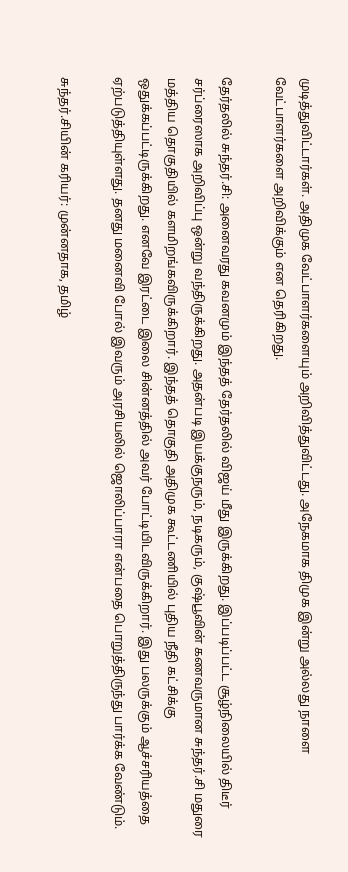முடித்துவிட்டார்கள். அதிமுக வேட்பாளர்களையும் அறிவித்துவிட்டது. அநேகமாக திமுக இன்று அல்லது நாளை வேட்பாளர்களை அறிவிக்கும் என தெரிகிறது.

தேர்தலில் சுந்தர்.சி: அனைவரது கவனமும் இந்தத் தேர்தலில் விஜய் மீது இருக்கிறது. இப்படிப்பட்ட சூழ்நிலையில் திடீர் சர்ப்ரைஸாக அறிவிப்பு ஒன்று வந்திருக்கிறது. அதன்படி இயக்குநரும், நடிகரும், குஷ்பூவின் கணவருமான சுந்தர்.சி மதுரை மத்திய தொகுதியில் களமிறங்கவிருக்கிறார். இந்தத் தொகுதி அதிமுக கூட்டணியில் புதிய நீதி கட்சிக்கு ஒதுக்கப்பட்டிருக்கிறது. எனவே இரட்டை இலை சின்னத்தில் அவர் போட்டியிடவிருக்கிறார். இது பலருக்கும் ஆச்சரியத்தை ஏற்படுத்தியுள்ளது. தனது மனைவி போல் இவரும் அரசியலில் ஜொலிப்பாரா என்பதை பொறுத்திருந்து பார்க்க வேண்டும்.

சுந்தர்.சியின் கரியர்: முன்னதாக, தமிழ்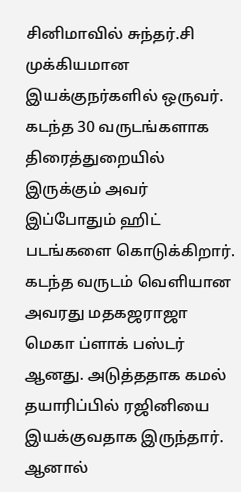சினிமாவில் சுந்தர்.சி முக்கியமான இயக்குநர்களில் ஒருவர். கடந்த 30 வருடங்களாக திரைத்துறையில் இருக்கும் அவர் இப்போதும் ஹிட் படங்களை கொடுக்கிறார். கடந்த வருடம் வெளியான அவரது மதகஜராஜா மெகா ப்ளாக் பஸ்டர் ஆனது. அடுத்ததாக கமல் தயாரிப்பில் ரஜினியை இயக்குவதாக இருந்தார். ஆனால்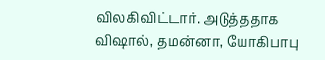விலகிவிட்டார். அடுத்ததாக விஷால், தமன்னா, யோகிபாபு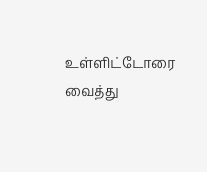உள்ளிட்டோரை வைத்து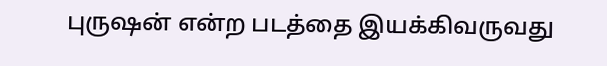புருஷன் என்ற படத்தை இயக்கிவருவது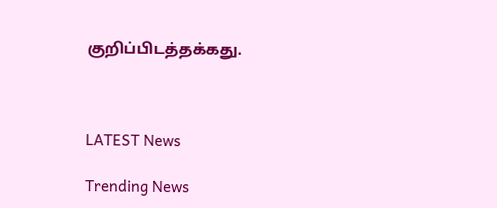குறிப்பிடத்தக்கது.



LATEST News

Trending News